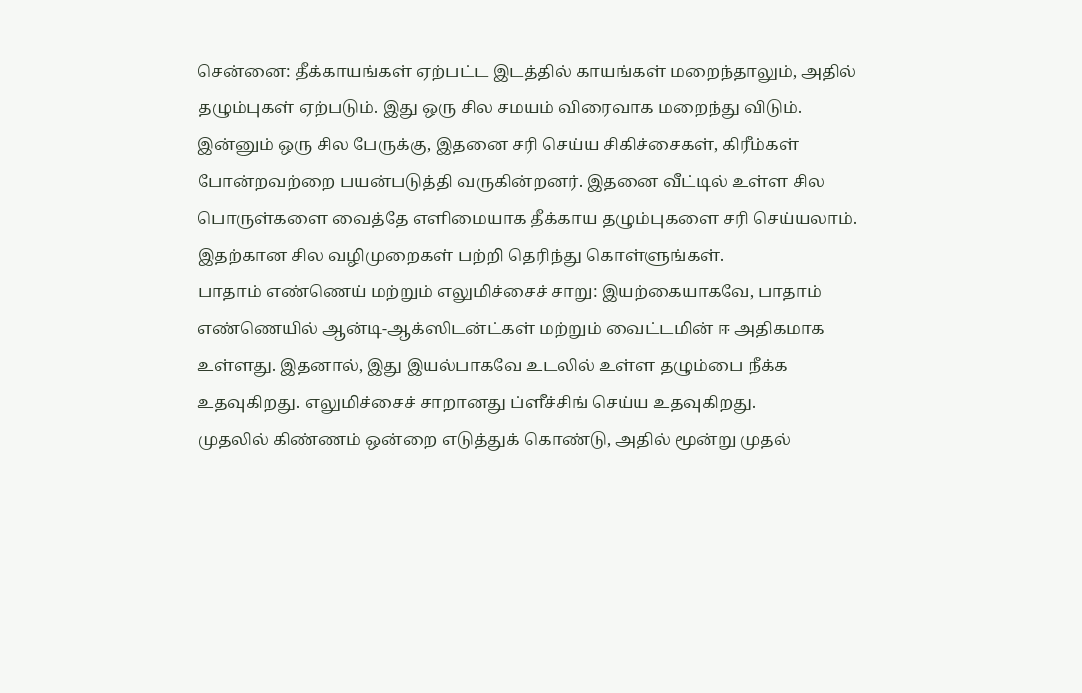சென்னை: தீக்காயங்கள் ஏற்பட்ட இடத்தில் காயங்கள் மறைந்தாலும், அதில் தழும்புகள் ஏற்படும். இது ஒரு சில சமயம் விரைவாக மறைந்து விடும். இன்னும் ஒரு சில பேருக்கு, இதனை சரி செய்ய சிகிச்சைகள், கிரீம்கள் போன்றவற்றை பயன்படுத்தி வருகின்றனர். இதனை வீட்டில் உள்ள சில பொருள்களை வைத்தே எளிமையாக தீக்காய தழும்புகளை சரி செய்யலாம். இதற்கான சில வழிமுறைகள் பற்றி தெரிந்து கொள்ளுங்கள்.
பாதாம் எண்ணெய் மற்றும் எலுமிச்சைச் சாறு: இயற்கையாகவே, பாதாம் எண்ணெயில் ஆன்டி-ஆக்ஸிடன்ட்கள் மற்றும் வைட்டமின் ஈ அதிகமாக உள்ளது. இதனால், இது இயல்பாகவே உடலில் உள்ள தழும்பை நீக்க உதவுகிறது. எலுமிச்சைச் சாறானது ப்ளீச்சிங் செய்ய உதவுகிறது.
முதலில் கிண்ணம் ஒன்றை எடுத்துக் கொண்டு, அதில் மூன்று முதல்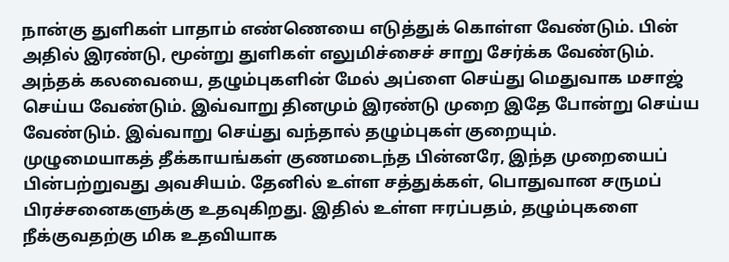நான்கு துளிகள் பாதாம் எண்ணெயை எடுத்துக் கொள்ள வேண்டும். பின் அதில் இரண்டு, மூன்று துளிகள் எலுமிச்சைச் சாறு சேர்க்க வேண்டும். அந்தக் கலவையை, தழும்புகளின் மேல் அப்ளை செய்து மெதுவாக மசாஜ் செய்ய வேண்டும். இவ்வாறு தினமும் இரண்டு முறை இதே போன்று செய்ய வேண்டும். இவ்வாறு செய்து வந்தால் தழும்புகள் குறையும்.
முழுமையாகத் தீக்காயங்கள் குணமடைந்த பின்னரே, இந்த முறையைப் பின்பற்றுவது அவசியம். தேனில் உள்ள சத்துக்கள், பொதுவான சருமப் பிரச்சனைகளுக்கு உதவுகிறது. இதில் உள்ள ஈரப்பதம், தழும்புகளை நீக்குவதற்கு மிக உதவியாக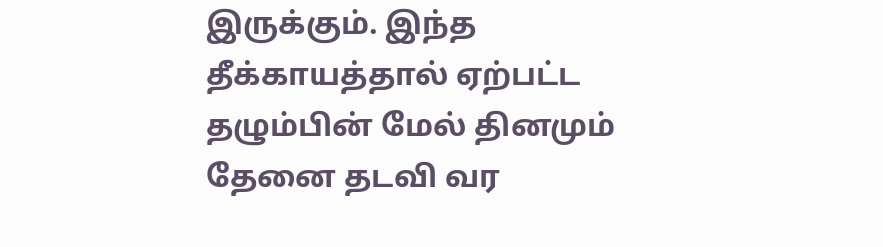இருக்கும். இந்த தீக்காயத்தால் ஏற்பட்ட தழும்பின் மேல் தினமும் தேனை தடவி வர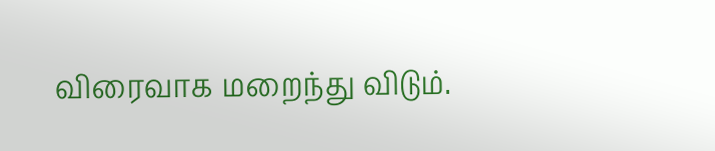விரைவாக மறைந்து விடும்.